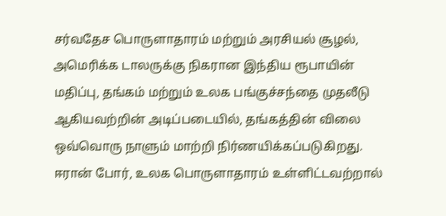சர்வதேச பொருளாதாரம் மற்றும் அரசியல் சூழல், அமெரிக்க டாலருக்கு நிகரான இந்திய ரூபாயின் மதிப்பு, தங்கம் மற்றும் உலக பங்குச்சந்தை முதலீடு ஆகியவற்றின் அடிப்படையில், தங்கத்தின் விலை ஒவ்வொரு நாளும் மாற்றி நிர்ணயிக்கப்படுகிறது.
ஈரான் போர், உலக பொருளாதாரம் உள்ளிட்டவற்றால்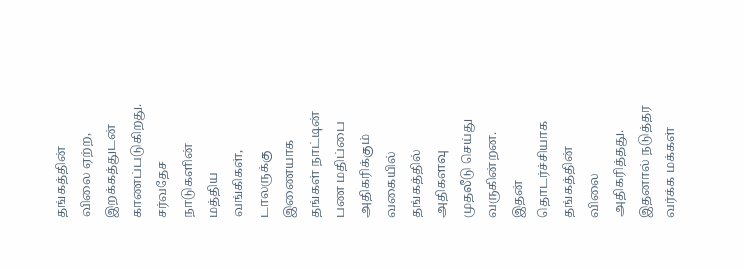தங்கத்தின் விலை ஏற்ற, இறக்கத்துடன் காணப்படுகிறது.
சர்வதேச நாடுகளின் மத்திய வங்கிகள், டாலருக்கு இணையாக தங்கள் நாட்டின் பண மதிப்பை அதிகரிக்கும் வகையில் தங்கத்தில் அதிகளவு முதலீடு செய்து வருகின்றன. இதன் தொடர்ச்சியாக தங்கத்தின் விலை அதிகரித்தது. இதனால் நடுத்தர வர்க்க மக்கள்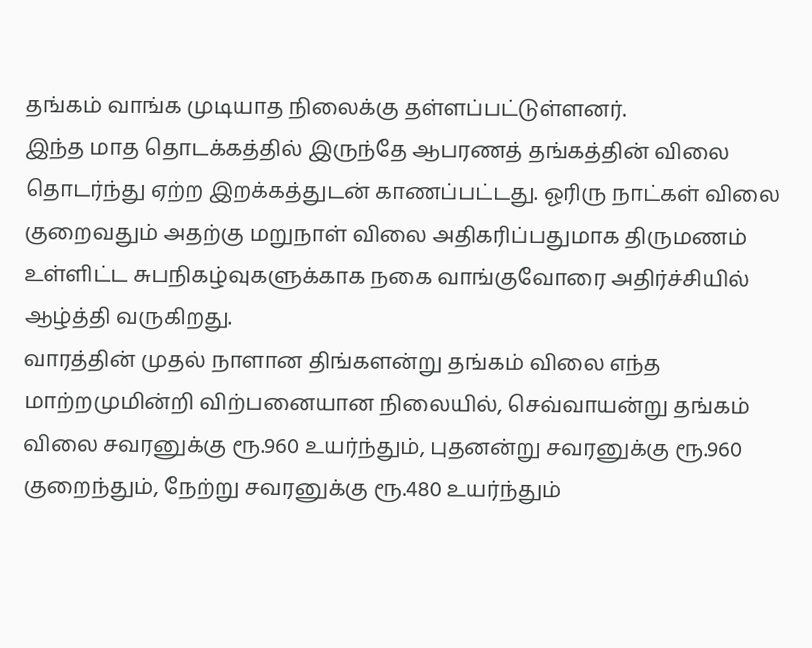தங்கம் வாங்க முடியாத நிலைக்கு தள்ளப்பட்டுள்ளனர்.
இந்த மாத தொடக்கத்தில் இருந்தே ஆபரணத் தங்கத்தின் விலை தொடர்ந்து ஏற்ற இறக்கத்துடன் காணப்பட்டது. ஓரிரு நாட்கள் விலை குறைவதும் அதற்கு மறுநாள் விலை அதிகரிப்பதுமாக திருமணம் உள்ளிட்ட சுபநிகழ்வுகளுக்காக நகை வாங்குவோரை அதிர்ச்சியில் ஆழ்த்தி வருகிறது.
வாரத்தின் முதல் நாளான திங்களன்று தங்கம் விலை எந்த மாற்றமுமின்றி விற்பனையான நிலையில், செவ்வாயன்று தங்கம் விலை சவரனுக்கு ரூ.960 உயர்ந்தும், புதனன்று சவரனுக்கு ரூ.960 குறைந்தும், நேற்று சவரனுக்கு ரூ.480 உயர்ந்தும்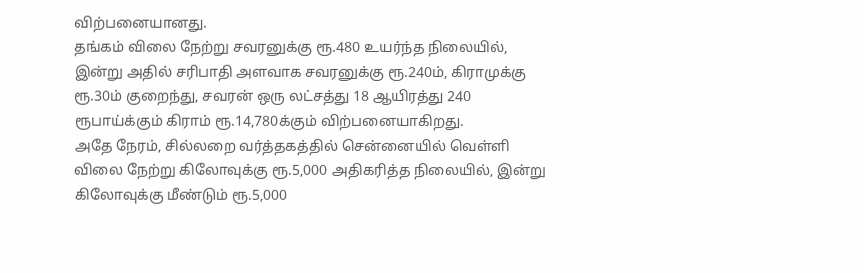விற்பனையானது.
தங்கம் விலை நேற்று சவரனுக்கு ரூ.480 உயர்ந்த நிலையில், இன்று அதில் சரிபாதி அளவாக சவரனுக்கு ரூ.240ம், கிராமுக்கு ரூ.30ம் குறைந்து, சவரன் ஒரு லட்சத்து 18 ஆயிரத்து 240 ரூபாய்க்கும் கிராம் ரூ.14,780க்கும் விற்பனையாகிறது.
அதே நேரம், சில்லறை வர்த்தகத்தில் சென்னையில் வெள்ளி விலை நேற்று கிலோவுக்கு ரூ.5,000 அதிகரித்த நிலையில், இன்று கிலோவுக்கு மீண்டும் ரூ.5,000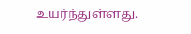உயர்ந்துள்ளது.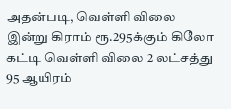அதன்படி, வெள்ளி விலை இன்று கிராம் ரூ.295க்கும் கிலோ கட்டி வெள்ளி விலை 2 லட்சத்து 95 ஆயிரம்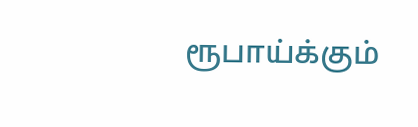ரூபாய்க்கும்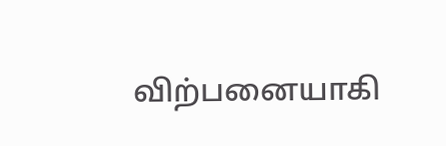விற்பனையாகி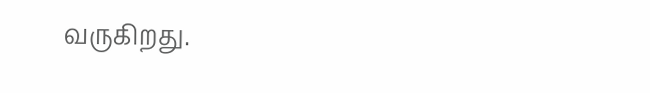வருகிறது.